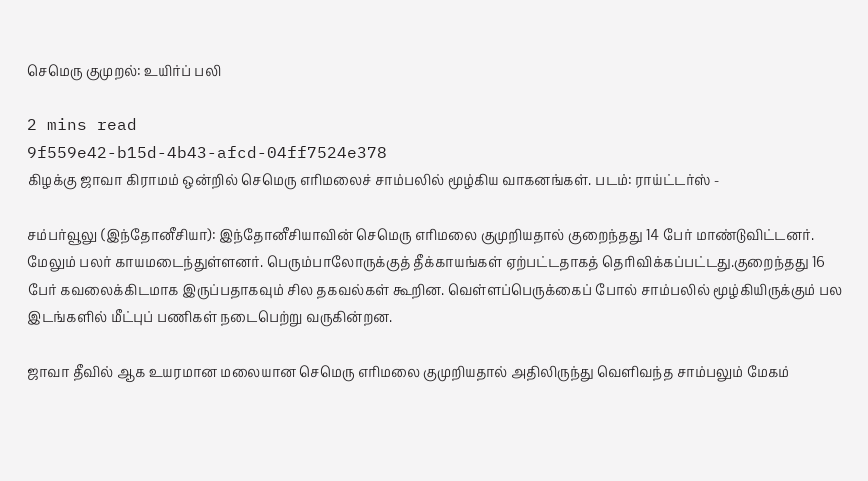செமெரு குமுறல்: உயிர்ப் பலி

2 mins read
9f559e42-b15d-4b43-afcd-04ff7524e378
கிழக்கு ஜாவா கிராமம் ஒன்றில் செமெரு எரிமலைச் சாம்பலில் மூழ்கிய வாகனங்கள். படம்: ராய்ட்டர்ஸ் -

சம்பர்வூலு (இந்தோனீசியா): இந்தோனீசியாவின் செமெரு எரிமலை குமுறியதால் குறைந்தது 14 பேர் மாண்டுவிட்டனர். மேலும் பலர் காயமடைந்துள்ளனர். பெரும்பாலோருக்குத் தீக்காயங்கள் ஏற்பட்டதாகத் தெரிவிக்கப்பட்டது.குறைந்தது 16 பேர் கவலைக்கிடமாக இருப்பதாகவும் சில தகவல்கள் கூறின. வெள்ளப்பெருக்கைப் போல் சாம்பலில் மூழ்கியிருக்கும் பல இடங்களில் மீட்புப் பணிகள் நடைபெற்று வருகின்றன.

ஜாவா தீவில் ஆக உயரமான மலையான செமெரு எரிமலை குமுறியதால் அதிலிருந்து வெளிவந்த சாம்பலும் மேகம்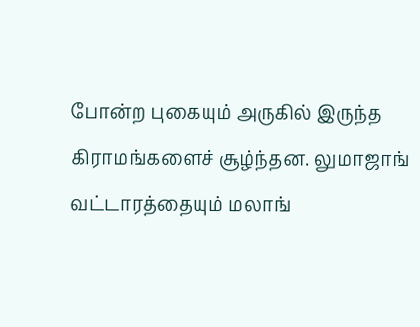போன்ற புகையும் அருகில் இருந்த கிராமங்களைச் சூழ்ந்தன. லுமாஜாங் வட்டாரத்தையும் மலாங்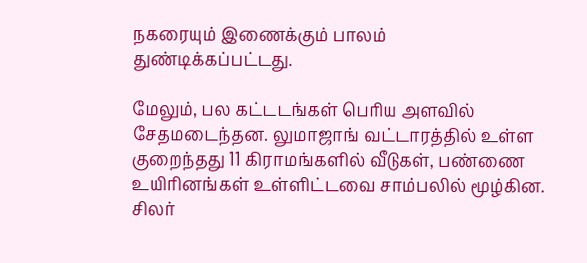நகரையும் இணைக்கும் பாலம் துண்டிக்கப்பட்டது.

மேலும், பல கட்டடங்கள் பெரிய அளவில் சேதமடைந்தன. லுமாஜாங் வட்டாரத்தில் உள்ள குறைந்தது 11 கிராமங்களில் வீடுகள், பண்ணை உயிரினங்கள் உள்ளிட்டவை சாம்பலில் மூழ்கின. சிலர்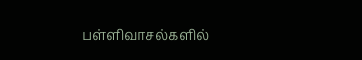பள்ளிவாசல்களில்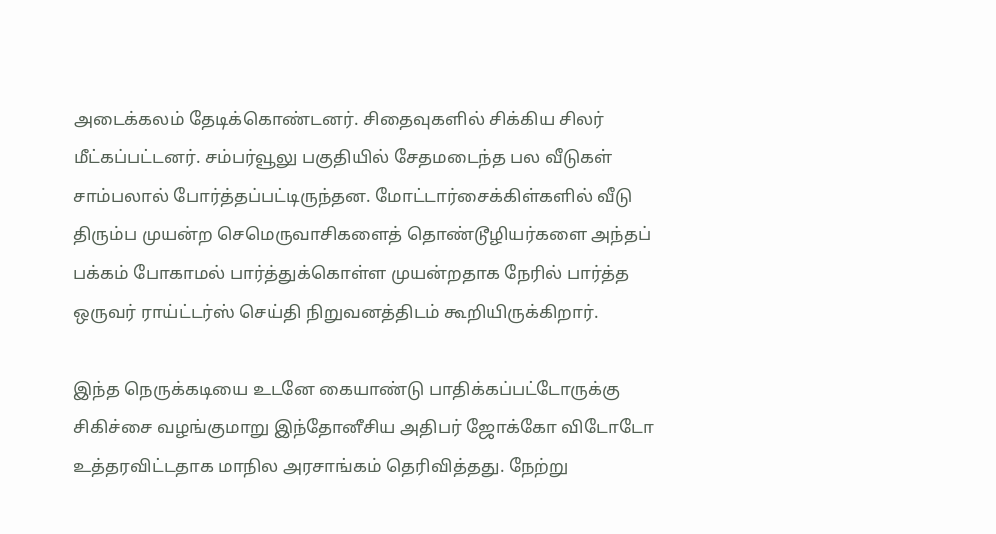அடைக்கலம் தேடிக்கொண்டனர். சிதைவுகளில் சிக்கிய சிலர் மீட்கப்பட்டனர். சம்பர்வூலு பகுதியில் சேதமடைந்த பல வீடுகள் சாம்பலால் போர்த்தப்பட்டிருந்தன. மோட்டார்சைக்கிள்களில் வீடு திரும்ப முயன்ற செமெருவாசிகளைத் தொண்டூழியர்களை அந்தப் பக்கம் போகாமல் பார்த்துக்கொள்ள முயன்றதாக நேரில் பார்த்த ஒருவர் ராய்ட்டர்ஸ் செய்தி நிறுவனத்திடம் கூறியிருக்கிறார்.

இந்த நெருக்கடியை உடனே கையாண்டு பாதிக்கப்பட்டோருக்கு சிகிச்சை வழங்குமாறு இந்தோனீசிய அதிபர் ஜோக்கோ விடோடோ உத்தரவிட்டதாக மாநில அரசாங்கம் தெரிவித்தது. நேற்று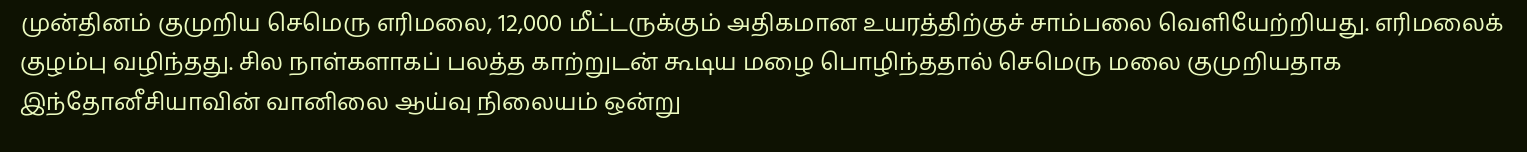முன்தினம் குமுறிய செமெரு எரிமலை, 12,000 மீட்டருக்கும் அதிகமான உயரத்திற்குச் சாம்பலை வெளியேற்றியது. எரிமலைக் குழம்பு வழிந்தது. சில நாள்களாகப் பலத்த காற்றுடன் கூடிய மழை பொழிந்ததால் செமெரு மலை குமுறியதாக இந்தோனீசியாவின் வானிலை ஆய்வு நிலையம் ஒன்று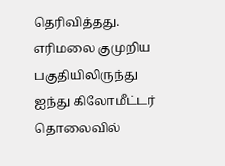தெரிவித்தது. எரிமலை குமுறிய பகுதியிலிருந்து ஐந்து கிலோமீட்டர் தொலைவில்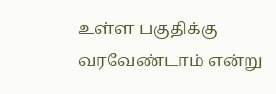உள்ள பகுதிக்கு வரவேண்டாம் என்று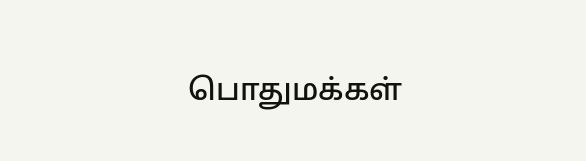பொதுமக்கள்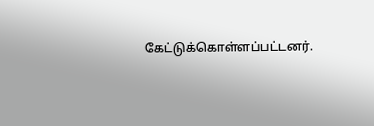கேட்டுக்கொள்ளப்பட்டனர்.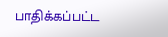பாதிக்கப்பட்ட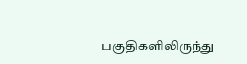பகுதிகளிலிருந்து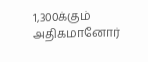1,300க்கும் அதிகமானோர்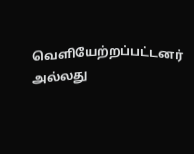வெளியேற்றப்பட்டனர் அல்லது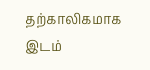தற்காலிகமாக இடம்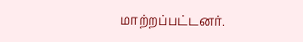மாற்றப்பட்டனர்.